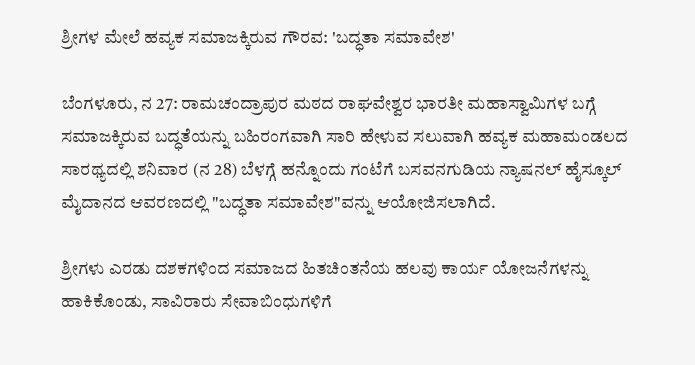ಶ್ರೀಗಳ ಮೇಲೆ ಹವ್ಯಕ ಸಮಾಜಕ್ಕಿರುವ ಗೌರವ: 'ಬದ್ಧತಾ ಸಮಾವೇಶ'

ಬೆಂಗಳೂರು, ನ 27: ರಾಮಚಂದ್ರಾಪುರ ಮಠದ ರಾಘವೇಶ್ವರ ಭಾರತೀ ಮಹಾಸ್ವಾಮಿಗಳ ಬಗ್ಗೆ ಸಮಾಜಕ್ಕಿರುವ ಬದ್ಧತೆಯನ್ನು ಬಹಿರಂಗವಾಗಿ ಸಾರಿ ಹೇಳುವ ಸಲುವಾಗಿ ಹವ್ಯಕ ಮಹಾಮಂಡಲದ ಸಾರಥ್ಯದಲ್ಲಿ ಶನಿವಾರ (ನ 28) ಬೆಳಗ್ಗೆ ಹನ್ನೊಂದು ಗಂಟೆಗೆ ಬಸವನಗುಡಿಯ ನ್ಯಾಷನಲ್ ಹೈಸ್ಕೂಲ್ ಮೈದಾನದ ಆವರಣದಲ್ಲಿ "ಬದ್ಧತಾ ಸಮಾವೇಶ"ವನ್ನು ಆಯೋಜಿಸಲಾಗಿದೆ.

ಶ್ರೀಗಳು ಎರಡು ದಶಕಗಳಿಂದ ಸಮಾಜದ ಹಿತಚಿಂತನೆಯ ಹಲವು ಕಾರ್ಯ ಯೋಜನೆಗಳನ್ನು ಹಾಕಿಕೊಂಡು, ಸಾವಿರಾರು ಸೇವಾಬಿಂಧುಗಳಿಗೆ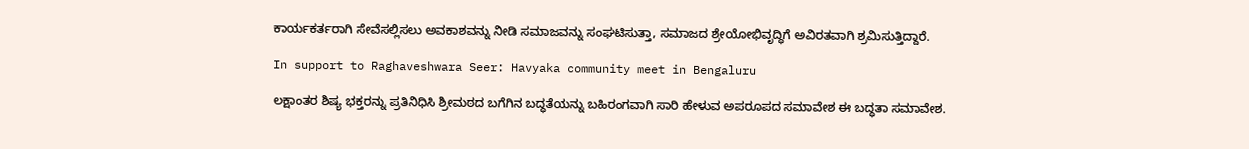ಕಾರ್ಯಕರ್ತರಾಗಿ ಸೇವೆಸಲ್ಲಿಸಲು ಅವಕಾಶವನ್ನು ನೀಡಿ ಸಮಾಜವನ್ನು ಸಂಘಟಿಸುತ್ತಾ, ಸಮಾಜದ ಶ್ರೇಯೋಭಿವೃದ್ಧಿಗೆ ಅವಿರತವಾಗಿ ಶ್ರಮಿಸುತ್ತಿದ್ದಾರೆ.

In support to Raghaveshwara Seer: Havyaka community meet in Bengaluru

ಲಕ್ಷಾಂತರ ಶಿಷ್ಯ ಭಕ್ತರನ್ನು ಪ್ರತಿನಿಧಿಸಿ ಶ್ರೀಮಠದ ಬಗೆಗಿನ ಬದ್ಧತೆಯನ್ನು ಬಹಿರಂಗವಾಗಿ ಸಾರಿ ಹೇಳುವ ಅಪರೂಪದ ಸಮಾವೇಶ ಈ ಬದ್ಧತಾ ಸಮಾವೇಶ.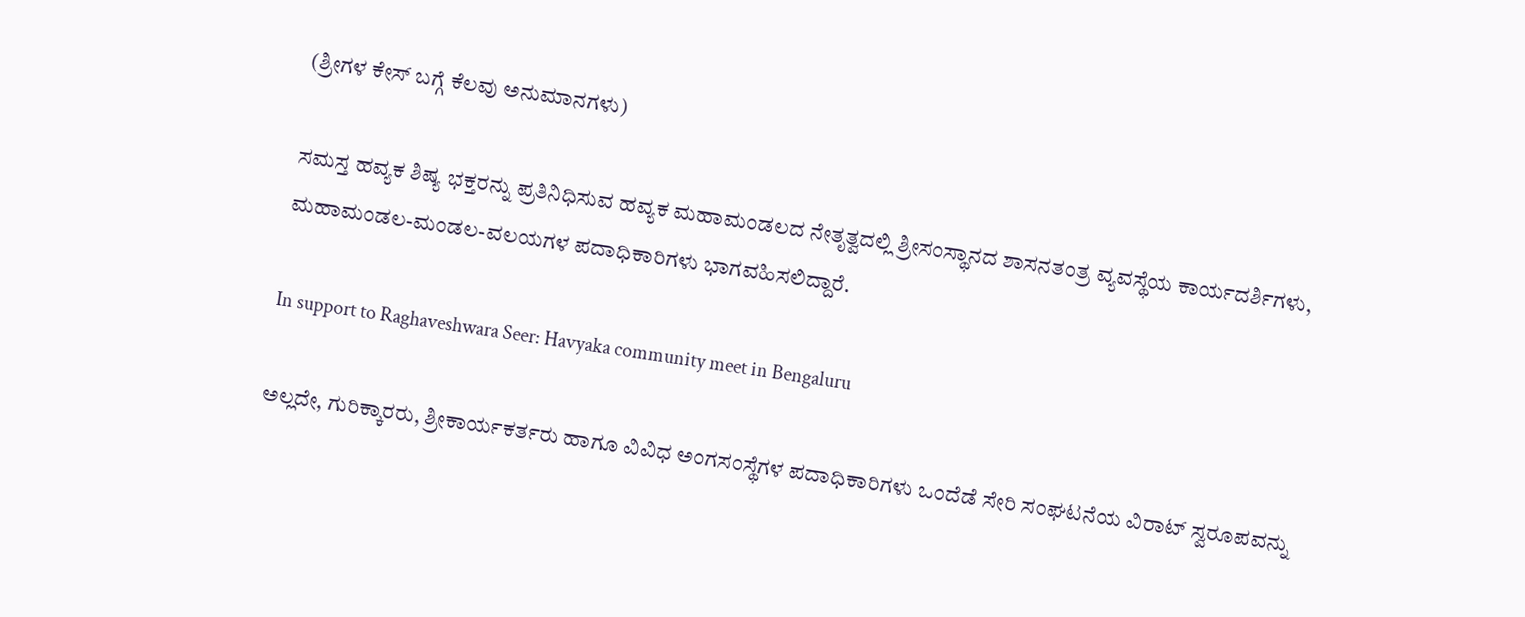(ಶ್ರೀಗಳ ಕೇಸ್ ಬಗ್ಗೆ ಕೆಲವು ಅನುಮಾನಗಳು)

ಸಮಸ್ತ ಹವ್ಯಕ ಶಿಷ್ಯ ಭಕ್ತರನ್ನು ಪ್ರತಿನಿಧಿಸುವ ಹವ್ಯಕ ಮಹಾಮಂಡಲದ ನೇತೃತ್ವದಲ್ಲಿ ಶ್ರೀಸಂಸ್ಥಾನದ ಶಾಸನತಂತ್ರ ವ್ಯವಸ್ಥೆಯ ಕಾರ್ಯದರ್ಶಿಗಳು, ಮಹಾಮಂಡಲ-ಮಂಡಲ-ವಲಯಗಳ ಪದಾಧಿಕಾರಿಗಳು ಭಾಗವಹಿಸಲಿದ್ದಾರೆ.

In support to Raghaveshwara Seer: Havyaka community meet in Bengaluru

ಅಲ್ಲದೇ, ಗುರಿಕ್ಕಾರರು, ಶ್ರೀಕಾರ್ಯಕರ್ತರು ಹಾಗೂ ವಿವಿಧ ಅಂಗಸಂಸ್ಥೆಗಳ ಪದಾಧಿಕಾರಿಗಳು ಒಂದೆಡೆ ಸೇರಿ ಸಂಘಟನೆಯ ವಿರಾಟ್ ಸ್ವರೂಪವನ್ನು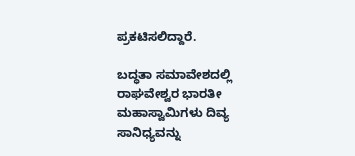ಪ್ರಕಟಿಸಲಿದ್ದಾರೆ.

ಬದ್ಧತಾ ಸಮಾವೇಶದಲ್ಲಿ ರಾಘವೇಶ್ವರ ಭಾರತೀ ಮಹಾಸ್ವಾಮಿಗಳು ದಿವ್ಯ ಸಾನಿಧ್ಯವನ್ನು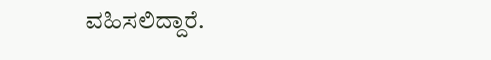ವಹಿಸಲಿದ್ದಾರೆ.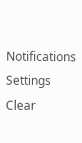Notifications
Settings
Clear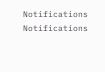Notifications
Notifications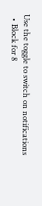Use the toggle to switch on notifications
  • Block for 8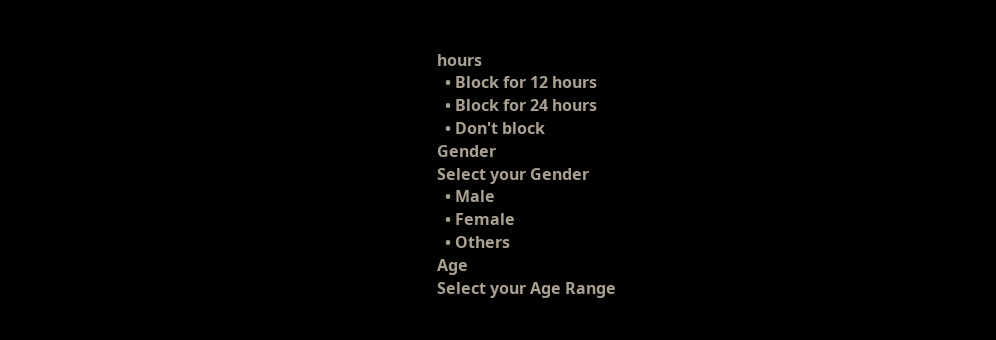hours
  • Block for 12 hours
  • Block for 24 hours
  • Don't block
Gender
Select your Gender
  • Male
  • Female
  • Others
Age
Select your Age Range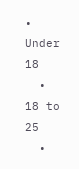• Under 18
  • 18 to 25
  •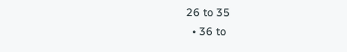26 to 35
  • 36 to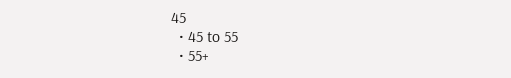45
  • 45 to 55
  • 55+